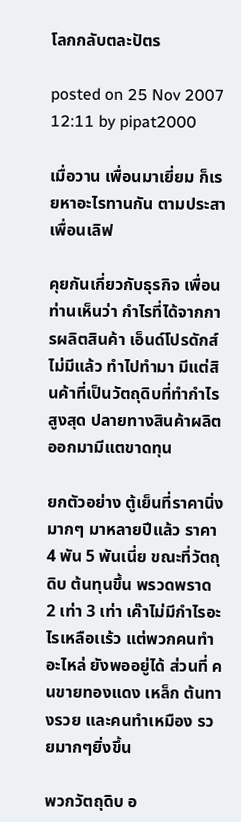โลกกลับตละปัตร

posted on 25 Nov 2007 12:11 by pipat2000

เมื่อวาน เพื่อนมาเยี่ยม ก็เรยหาอะไรทานกัน ตามประสาเพื่อนเลิฟ

คุยกันเกี่ยวกับธุรกิจ เพื่อนท่านเห็นว่า กำไรที่ได้จากการผลิตสินค้า เอ็นด์โปรดักส์ ไม่มีแล้ว ทำไปทำมา มีแต่สินค้าที่เป็นวัตถุดิบที่ทำกำไรสูงสุด ปลายทางสินค้าผลิตออกมามีแตขาดทุน

ยกตัวอย่าง ตู้เย็นที่ราคานิ่งมากๆ มาหลายปีแล้ว ราคา 4 พัน 5 พันเนี่ย ขณะที่วัตถุดิบ ต้นทุนขึ้น พรวดพราด 2 เท่า 3 เท่า เค๊าไม่มีกำไรอะไรเหลือเเร้ว แต่พวกคนทำอะไหล่ ยังพออยู่ได้ ส่วนที่ คนขายทองแดง เหล็ก ต้นทางรวย และคนทำเหมือง รวยมากๆยิ่งขึ้น

พวกวัตถุดิบ อ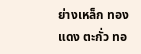ย่างเหล็ก ทองแดง ตะกั่ว ทอ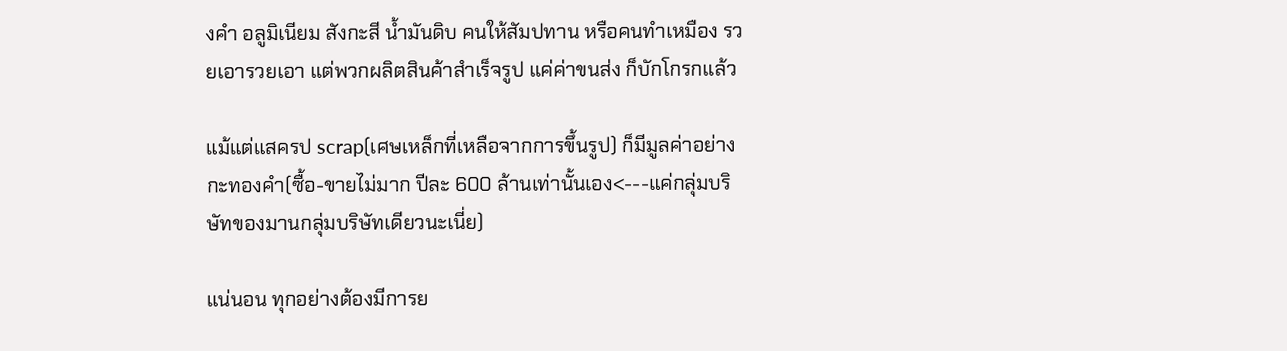งคำ อลูมิเนียม สังกะสี นํ้ามันดิบ คนให้สัมปทาน หรือคนทำเหมือง รวยเอารวยเอา แต่พวกผลิตสินค้าสำเร็จรูป แค่ค่าขนส่ง ก็บักโกรกแล้ว

แม้แต่แสครป scrap(เศษเหล็กที่เหลือจากการขึ้นรูป) ก็มีมูลค่าอย่างกะทองคำ(ซื้อ-ขายไม่มาก ปีละ 600 ล้านเท่านั้นเอง<---แค่กลุ่มบริษัทของมานกลุ่มบริษัทเดียวนะเนี่ย)

แน่นอน ทุกอย่างต้องมีการย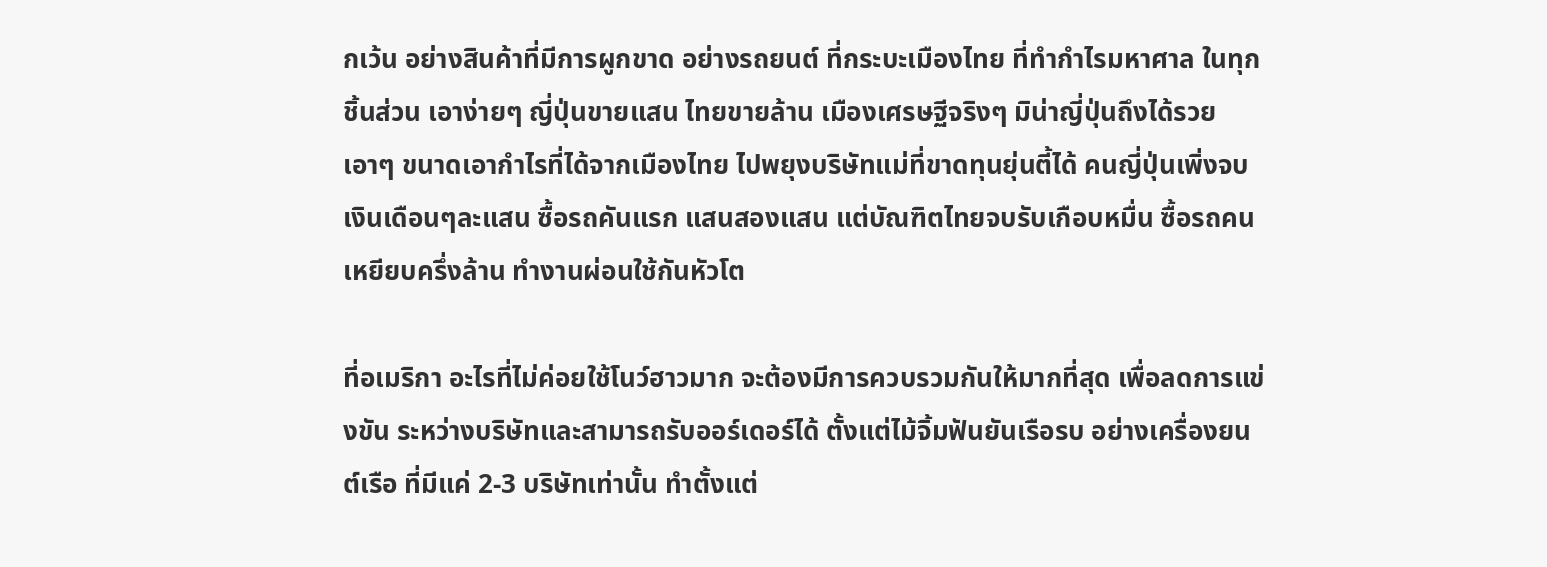กเว้น อย่างสินค้าที่มีการผูกขาด อย่างรถยนต์ ที่กระบะเมืองไทย ที่ทำกำไรมหาศาล ในทุกชิ้นส่วน เอาง่ายๆ ญี่ปุ่นขายแสน ไทยขายล้าน เมืองเศรษฐีจริงๆ มิน่าญี่ปุ่นถึงได้รวยเอาๆ ขนาดเอากำไรที่ได้จากเมืองไทย ไปพยุงบริษัทแม่ที่ขาดทุนยุ่นตี้ได้ คนญี่ปุ่นเพิ่งจบ เงินเดือนๆละแสน ซื้อรถคันแรก แสนสองแสน แต่บัณฑิตไทยจบรับเกือบหมื่น ซื้อรถคนเหยียบครึ่งล้าน ทำงานผ่อนใช้กันหัวโต

ที่อเมริกา อะไรที่ไม่ค่อยใช้โนว์ฮาวมาก จะต้องมีการควบรวมกันให้มากที่สุด เพื่อลดการแข่งขัน ระหว่างบริษัทและสามารถรับออร์เดอร์ได้ ตั้งแต่ไม้จิ้มฟันยันเรือรบ อย่างเครื่องยนต์เรือ ที่มีแค่ 2-3 บริษัทเท่านั้น ทำตั้งแต่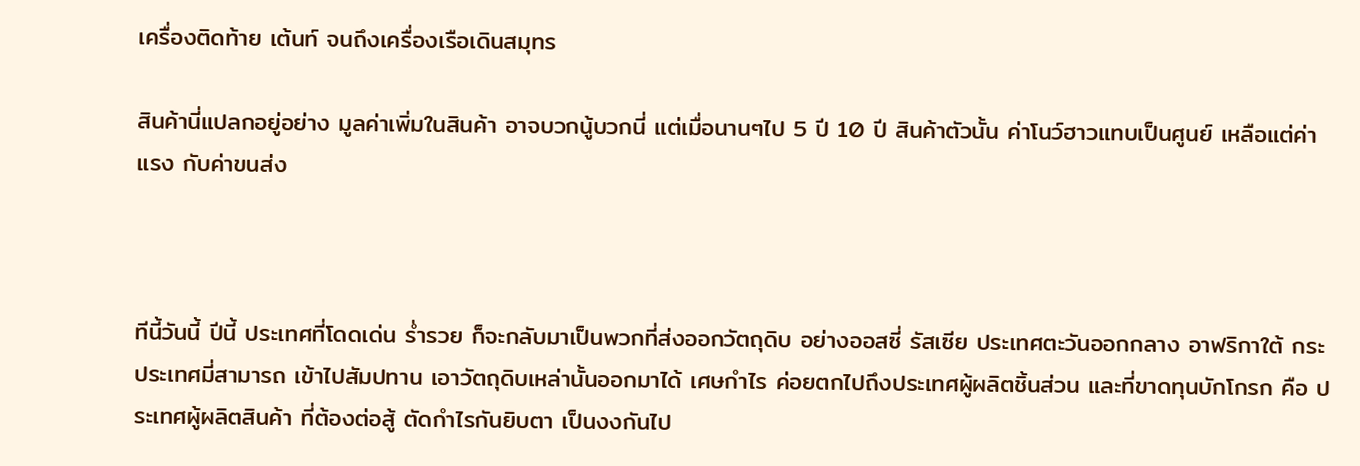เครื่องติดท้าย เต้นท์ จนถึงเครื่องเรือเดินสมุทร

สินค้านี่แปลกอยู่อย่าง มูลค่าเพิ่มในสินค้า อาจบวกนู้บวกนี่ แต่เมื่อนานๆไป 5 ปี 10 ปี สินค้าตัวนั้น ค่าโนว์ฮาวแทบเป็นศูนย์ เหลือแต่ค่าแรง กับค่าขนส่ง



ทีนี้วันนี้ ปีนี้ ประเทศที่โดดเด่น รํ่ารวย ก็จะกลับมาเป็นพวกที่ส่งออกวัตถุดิบ อย่างออสซี่ รัสเซีย ประเทศตะวันออกกลาง อาฟริกาใต้ กระประเทศมี่สามารถ เข้าไปสัมปทาน เอาวัตถุดิบเหล่านั้นออกมาได้ เศษกำไร ค่อยตกไปถึงประเทศผู้ผลิตชิ้นส่วน และที่ขาดทุนบักโกรก คือ ประเทศผู้ผลิตสินค้า ที่ต้องต่อสู้ ตัดกำไรกันยิบตา เป็นงงกันไป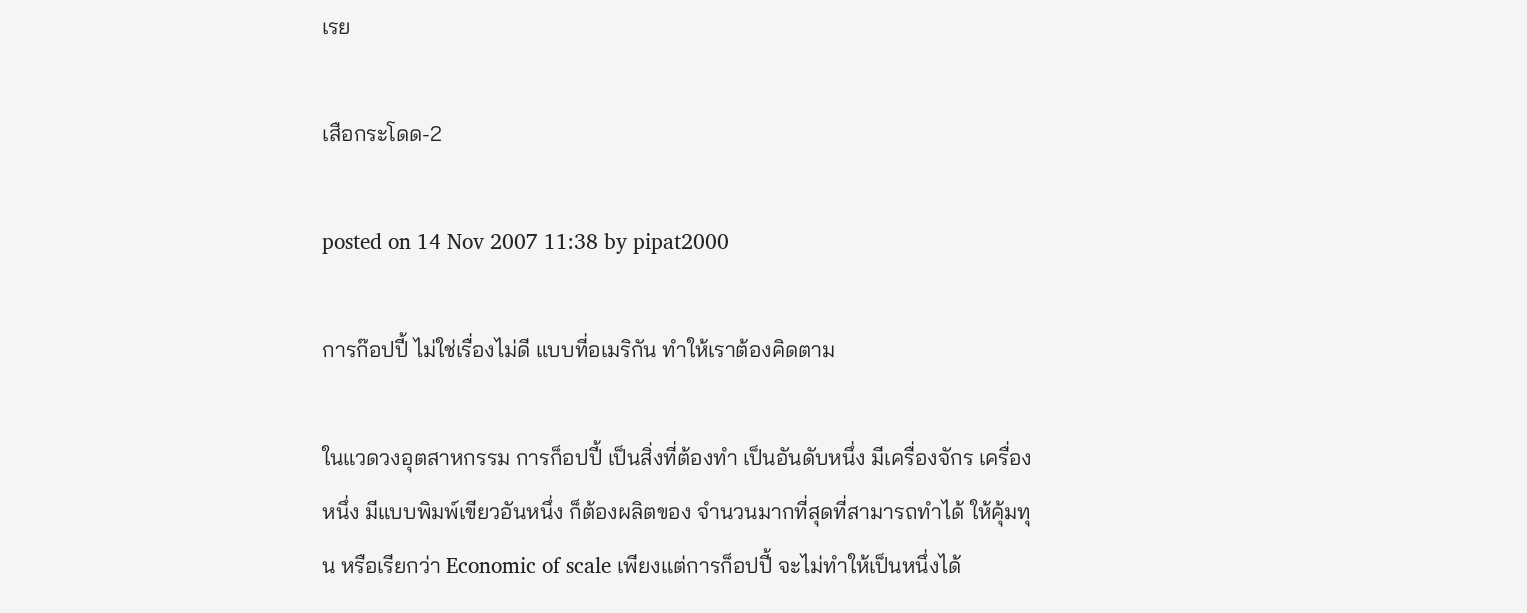เรย

เสือกระโดด-2

posted on 14 Nov 2007 11:38 by pipat2000

การก๊อปปี้ ไม่ใช่เรื่องไม่ดี แบบที่อเมริกัน ทำให้เราต้องคิดตาม

ในแวดวงอุตสาหกรรม การก็อปปี้ เป็นสิ่งที่ต้องทำ เป็นอันดับหนึ่ง มีเครื่องจักร เครื่องหนึ่ง มีแบบพิมพ์เขียวอันหนึ่ง ก็ต้องผลิตของ จำนวนมากที่สุดที่สามารถทำได้ ให้คุ้มทุน หรือเรียกว่า Economic of scale เพียงแต่การก็อปปี้ จะไม่ทำให้เป็นหนึ่งได้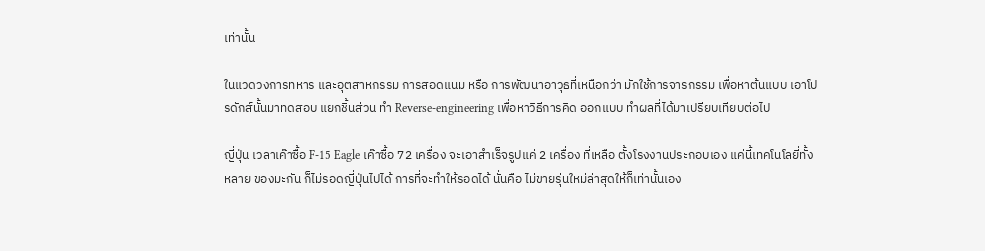เท่านั้น

ในแวดวงการทหาร และอุตสาหกรรม การสอดแนม หรือ การพัฒนาอาวุธที่เหนือกว่า มักใช้การจารกรรม เพื่อหาต้นแบบ เอาโปรดักส์นั้นมาทดสอบ แยกชิ้นส่วน ทำ Reverse-engineering เพื่อหาวิธีการคิด ออกแบบ ทำผลที่ได้มาเปรียบเทียบต่อไป

ญี่ปุ่น เวลาเค๊าซื้อ F-15 Eagle เค๊าซื้อ 72 เครื่อง จะเอาสำเร็จรูปแค่ 2 เครื่อง ที่เหลือ ตั้งโรงงานประกอบเอง แค่นี้เทคโนโลยี่ทั้งหลาย ของมะกัน ก็ไม่รอดญี่ปุ่นไปได้ การที่จะทำให้รอดได้ นั่นคือ ไม่ขายรุ่นใหม่ล่าสุดให้ก็เท่านั้นเอง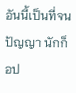อันนี้เป็นที่จนปัญญา นักก็อป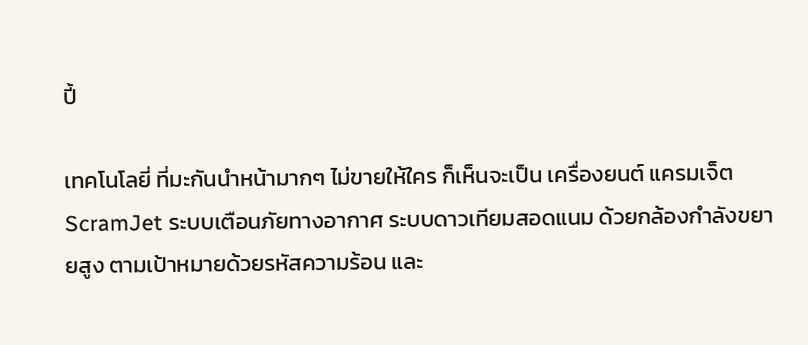ปี้

เทคโนโลยี่ ที่มะกันนำหน้ามากๆ ไม่ขายให้ใคร ก็เห็นจะเป็น เครื่องยนต์ แครมเจ็ต ScramJet ระบบเตือนภัยทางอากาศ ระบบดาวเทียมสอดแนม ด้วยกล้องกำลังขยายสูง ตามเป้าหมายด้วยรหัสความร้อน และ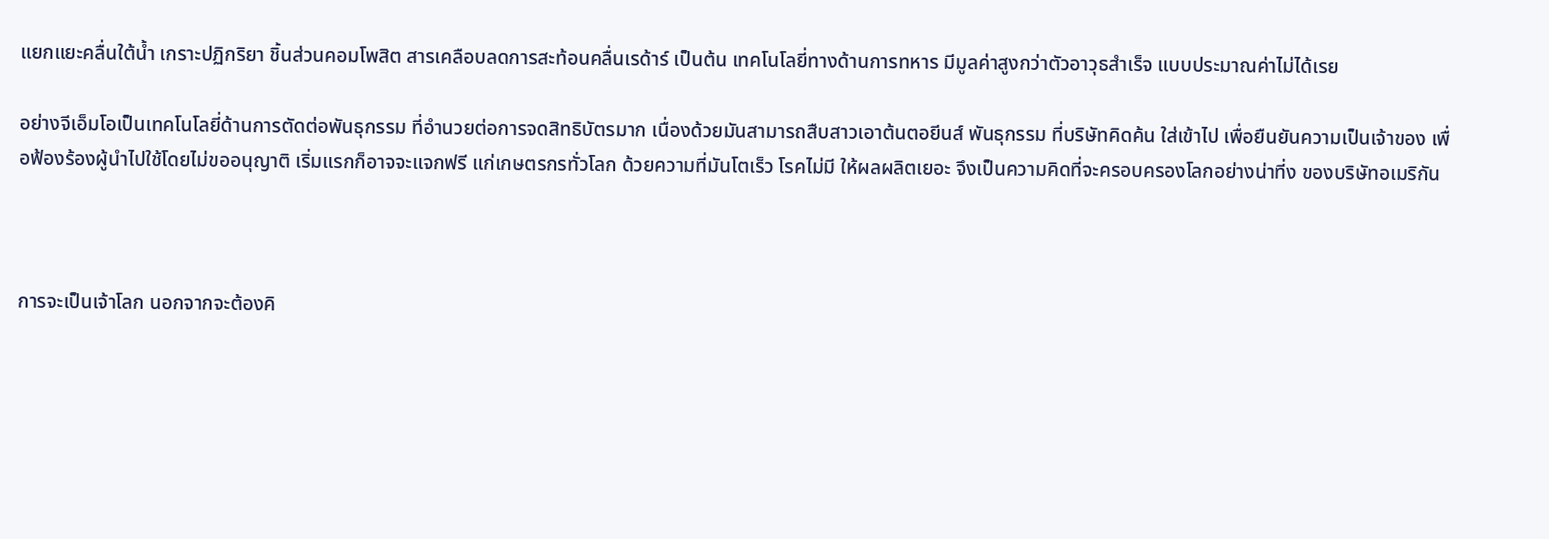แยกแยะคลื่นใต้นํ้า เกราะปฏิกริยา ชิ้นส่วนคอมโพสิต สารเคลือบลดการสะท้อนคลื่นเรด้าร์ เป็นต้น เทคโนโลยี่ทางด้านการทหาร มีมูลค่าสูงกว่าตัวอาวุธสำเร็จ แบบประมาณค่าไม่ได้เรย

อย่างจีเอ็มโอเป็นเทคโนโลยี่ด้านการตัดต่อพันธุกรรม ที่อำนวยต่อการจดสิทธิบัตรมาก เนื่องด้วยมันสามารถสืบสาวเอาต้นตอยีนส์ พันธุกรรม ที่บริษัทคิดค้น ใส่เข้าไป เพื่อยืนยันความเป็นเจ้าของ เพื่อฟ้องร้องผู้นำไปใช้โดยไม่ขออนุญาติ เริ่มแรกก็อาจจะแจกฟรี แก่เกษตรกรทั่วโลก ด้วยความที่มันโตเร็ว โรคไม่มี ให้ผลผลิตเยอะ จึงเป็นความคิดที่จะครอบครองโลกอย่างน่าที่ง ของบริษัทอเมริกัน



การจะเป็นเจ้าโลก นอกจากจะต้องคิ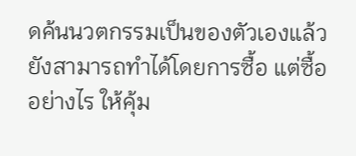ดค้นนวตกรรมเป็นของตัวเองแล้ว ยังสามารถทำได้โดยการซื้อ แต่ซื้ออย่างไร ให้คุ้ม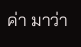ค่า มาว่า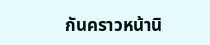กันคราวหน้านิ